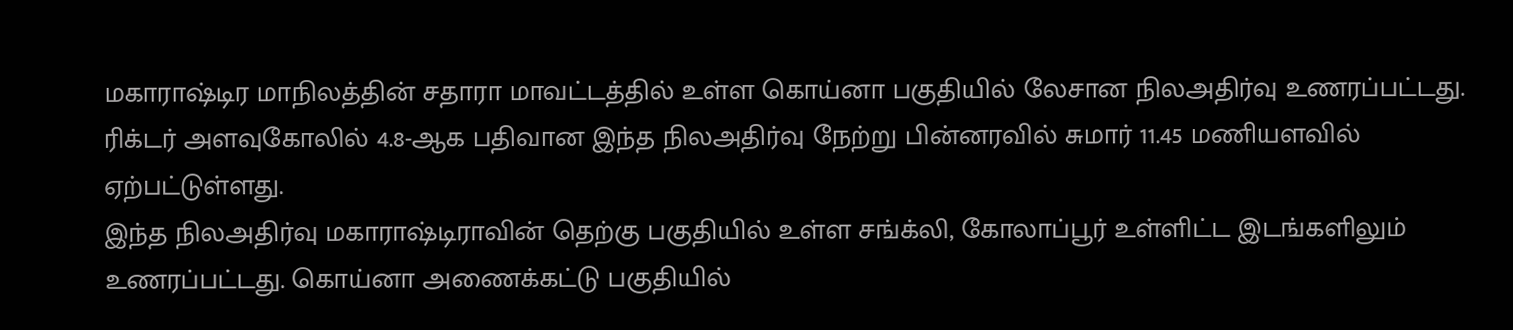மகாராஷ்டிர மாநிலத்தின் சதாரா மாவட்டத்தில் உள்ள கொய்னா பகுதியில் லேசான நிலஅதிர்வு உணரப்பட்டது. ரிக்டர் அளவுகோலில் 4.8-ஆக பதிவான இந்த நிலஅதிர்வு நேற்று பின்னரவில் சுமார் 11.45 மணியளவில் ஏற்பட்டுள்ளது.
இந்த நிலஅதிர்வு மகாராஷ்டிராவின் தெற்கு பகுதியில் உள்ள சங்க்லி, கோலாப்பூர் உள்ளிட்ட இடங்களிலும் உணரப்பட்டது. கொய்னா அணைக்கட்டு பகுதியில்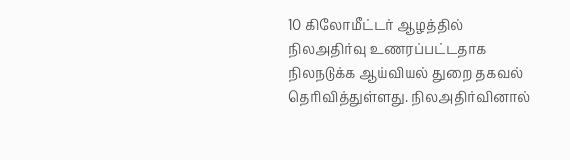10 கிலோமீட்டர் ஆழத்தில் நிலஅதிர்வு உணரப்பட்டதாக நிலநடுக்க ஆய்வியல் துறை தகவல் தெரிவித்துள்ளது. நிலஅதிர்வினால்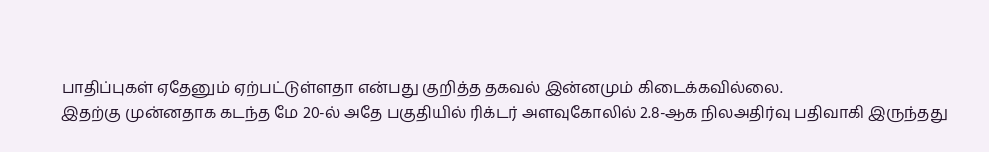பாதிப்புகள் ஏதேனும் ஏற்பட்டுள்ளதா என்பது குறித்த தகவல் இன்னமும் கிடைக்கவில்லை.
இதற்கு முன்னதாக கடந்த மே 20-ல் அதே பகுதியில் ரிக்டர் அளவுகோலில் 2.8-ஆக நிலஅதிர்வு பதிவாகி இருந்தது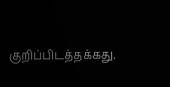குறிப்பிடத்தக்கது.